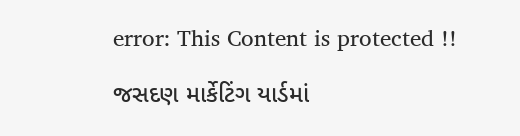error: This Content is protected !!

જસદણ માર્કેટિંગ યાર્ડમાં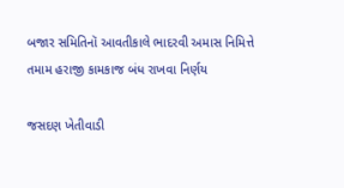બજાર સમિતિનૉ આવતીકાલે ભાદરવી અમાસ નિમિત્તે તમામ હરાજી કામકાજ બંધ રાખવા નિર્ણય

જસદણ ખેતીવાડી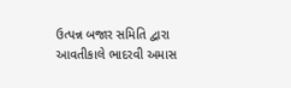ઉત્પન્ન બજાર સમિતિ દ્વારા આવતીકાલે ભાદરવી અમાસ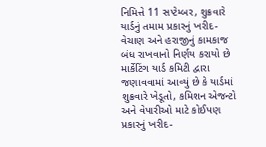નિમિત્તે 11 સપ્ટેમ્બર, શુક્રવારે યાર્ડનું તમામ પ્રકારનું ખરીદ-વેચાણ અને હરાજીનું કામકાજ બંધ રાખવાનો નિર્ણય કરાયો છે માર્કેટિંગ યાર્ડ કમિટી દ્વારા જણાવવામાં આવ્યું છે કે યાર્ડમાં શુક્રવારે ખેડૂતો, કમિશન એજન્ટો અને વેપારીઓ માટે કોઈપણ પ્રકારનું ખરીદ-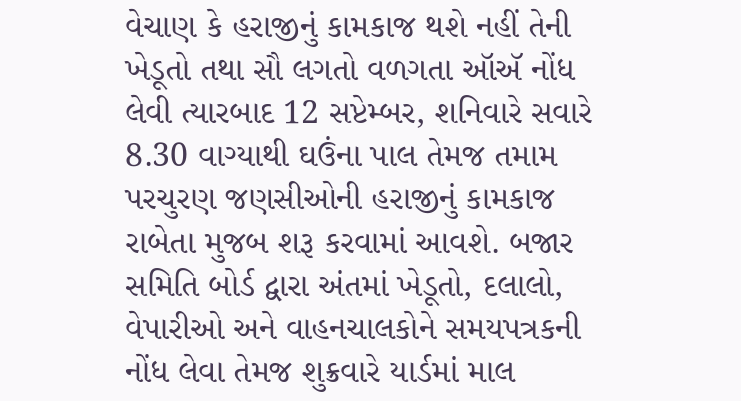વેચાણ કે હરાજીનું કામકાજ થશે નહીં તેની ખેડૂતો તથા સૌ લગતો વળગતા ઑઍ નોંધ લેવી ત્યારબાદ 12 સપ્ટેમ્બર, શનિવારે સવારે 8.30 વાગ્યાથી ઘઉંના પાલ તેમજ તમામ પરચુરણ જણસીઓની હરાજીનું કામકાજ રાબેતા મુજબ શરૂ કરવામાં આવશે. બજાર સમિતિ બોર્ડ દ્વારા અંતમાં ખેડૂતો, દલાલો, વેપારીઓ અને વાહનચાલકોને સમયપત્રકની નોંધ લેવા તેમજ શુક્રવારે યાર્ડમાં માલ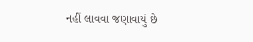નહીં લાવવા જણાવાયું છે